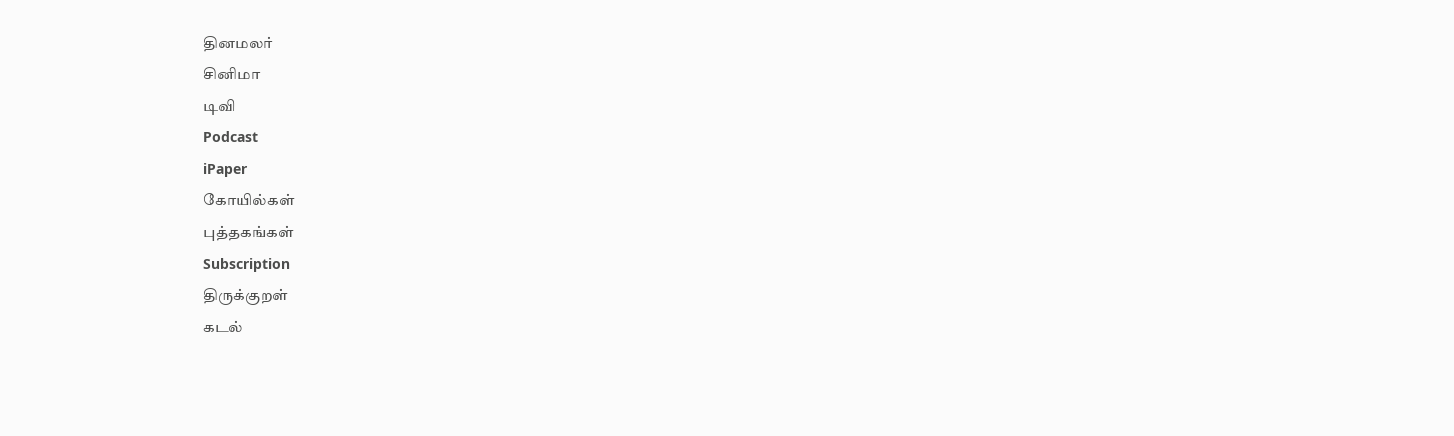தினமலர்
சினிமா
டிவி
Podcast
iPaper
கோயில்கள்
புத்தகங்கள்
Subscription
திருக்குறள்
கடல்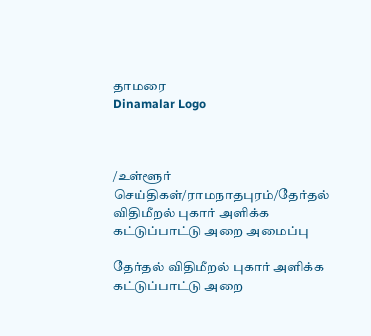தாமரை
Dinamalar Logo



/உள்ளூர் செய்திகள்/ராமநாதபுரம்/தேர்தல் விதிமீறல் புகார் அளிக்க கட்டுப்பாட்டு அறை அமைப்பு

தேர்தல் விதிமீறல் புகார் அளிக்க கட்டுப்பாட்டு அறை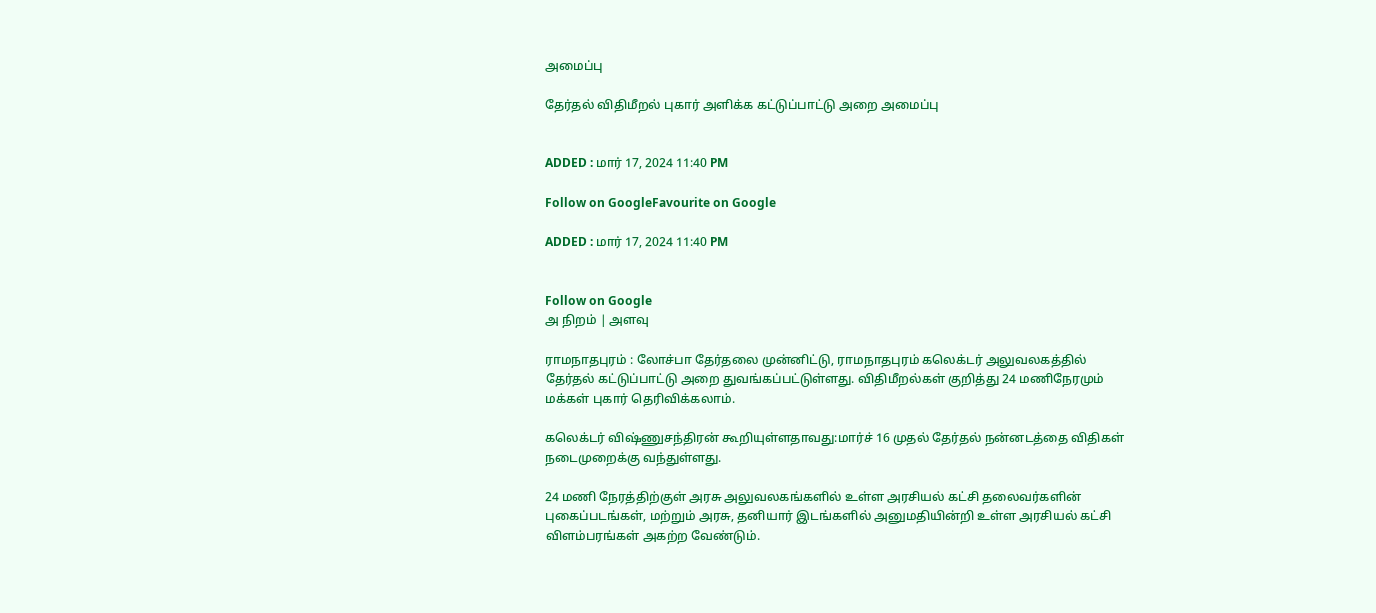அமைப்பு

தேர்தல் விதிமீறல் புகார் அளிக்க கட்டுப்பாட்டு அறை அமைப்பு


ADDED : மார் 17, 2024 11:40 PM

Follow on GoogleFavourite on Google

ADDED : மார் 17, 2024 11:40 PM


Follow on Google
அ நிறம் | அளவு

ராமநாதபுரம் : லோச்பா தேர்தலை முன்னிட்டு, ராமநாதபுரம் கலெக்டர் அலுவலகத்தில் தேர்தல் கட்டுப்பாட்டு அறை துவங்கப்பட்டுள்ளது. விதிமீறல்கள் குறித்து 24 மணிநேரமும் மக்கள் புகார் தெரிவிக்கலாம்.

கலெக்டர் விஷ்ணுசந்திரன் கூறியுள்ளதாவது:மார்ச் 16 முதல் தேர்தல் நன்னடத்தை விதிகள் நடைமுறைக்கு வந்துள்ளது.

24 மணி நேரத்திற்குள் அரசு அலுவலகங்களில் உள்ள அரசியல் கட்சி தலைவர்களின் புகைப்படங்கள், மற்றும் அரசு, தனியார் இடங்களில் அனுமதியின்றி உள்ள அரசியல் கட்சி விளம்பரங்கள் அகற்ற வேண்டும்.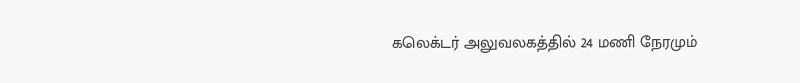கலெக்டர் அலுவலகத்தில் 24 மணி நேரமும்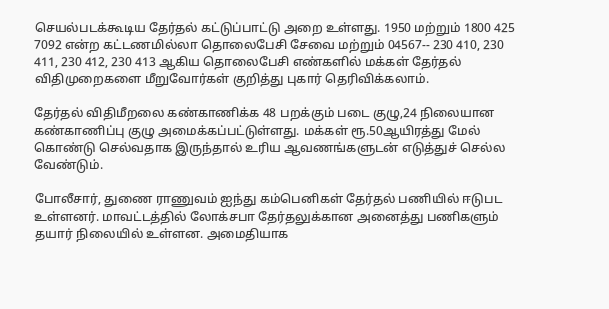செயல்படக்கூடிய தேர்தல் கட்டுப்பாட்டு அறை உள்ளது. 1950 மற்றும் 1800 425 7092 என்ற கட்டணமில்லா தொலைபேசி சேவை மற்றும் 04567-- 230 410, 230 411, 230 412, 230 413 ஆகிய தொலைபேசி எண்களில் மக்கள் தேர்தல் விதிமுறைகளை மீறுவோர்கள் குறித்து புகார் தெரிவிக்கலாம்.

தேர்தல் விதிமீறலை கண்காணிக்க 48 பறக்கும் படை குழு,24 நிலையான கண்காணிப்பு குழு அமைக்கப்பட்டுள்ளது. மக்கள் ரூ.50ஆயிரத்து மேல் கொண்டு செல்வதாக இருந்தால் உரிய ஆவணங்களுடன் எடுத்துச் செல்ல வேண்டும்.

போலீசார், துணை ராணுவம் ஐந்து கம்பெனிகள் தேர்தல் பணியில் ஈடுபட உள்ளனர். மாவட்டத்தில் லோக்சபா தேர்தலுக்கான அனைத்து பணிகளும் தயார் நிலையில் உள்ளன. அமைதியாக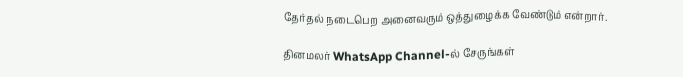தேர்தல் நடைபெற அனைவரும் ஒத்துழைக்க வேண்டும் என்றார்.

தினமலர் WhatsApp Channel-ல் சேருங்கள்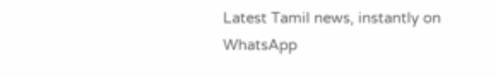Latest Tamil news, instantly on WhatsApp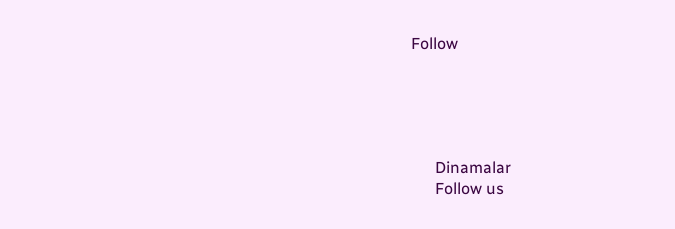Follow





      Dinamalar
      Follow us